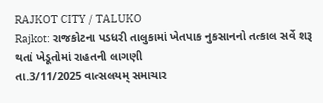RAJKOT CITY / TALUKO
Rajkot: રાજકોટના પડધરી તાલુકામાં ખેતપાક નુકસાનનો તત્કાલ સર્વે શરૂ થતાં ખેડૂતોમાં રાહતની લાગણી
તા.3/11/2025 વાત્સલયમ્ સમાચાર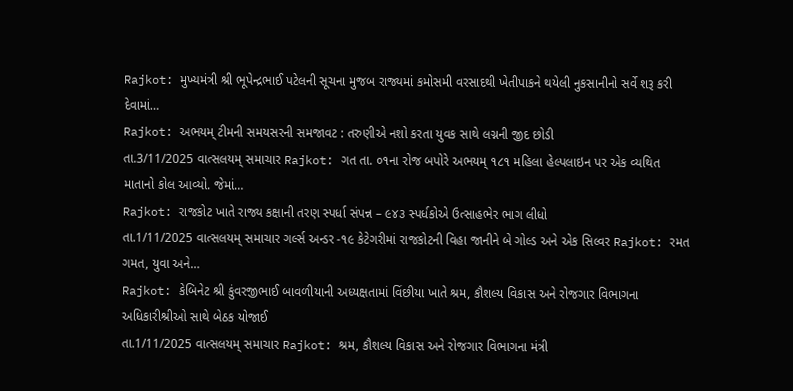Rajkot: મુખ્યમંત્રી શ્રી ભૂપેન્દ્રભાઈ પટેલની સૂચના મુજબ રાજ્યમાં કમોસમી વરસાદથી ખેતીપાકને થયેલી નુકસાનીનો સર્વે શરૂ કરી દેવામાં…
Rajkot: અભયમ્ ટીમની સમયસરની સમજાવટ : તરુણીએ નશો કરતા યુવક સાથે લગ્નની જીદ છોડી
તા.3/11/2025 વાત્સલયમ્ સમાચાર Rajkot: ગત તા. ૦૧ના રોજ બપોરે અભયમ્ ૧૮૧ મહિલા હેલ્પલાઇન પર એક વ્યથિત માતાનો કોલ આવ્યો. જેમાં…
Rajkot: રાજકોટ ખાતે રાજ્ય કક્ષાની તરણ સ્પર્ધા સંપન્ન – ૯૪૩ સ્પર્ધકોએ ઉત્સાહભેર ભાગ લીધો
તા.1/11/2025 વાત્સલયમ્ સમાચાર ગર્લ્સ અન્ડર -૧૯ કેટેગરીમાં રાજકોટની વિહા જાનીને બે ગોલ્ડ અને એક સિલ્વર Rajkot: રમત ગમત, યુવા અને…
Rajkot: કેબિનેટ શ્રી કુંવરજીભાઈ બાવળીયાની અધ્યક્ષતામાં વિંછીયા ખાતે શ્રમ, કૌશલ્ય વિકાસ અને રોજગાર વિભાગના અધિકારીશ્રીઓ સાથે બેઠક યોજાઈ
તા.1/11/2025 વાત્સલયમ્ સમાચાર Rajkot: શ્રમ, કૌશલ્ય વિકાસ અને રોજગાર વિભાગના મંત્રી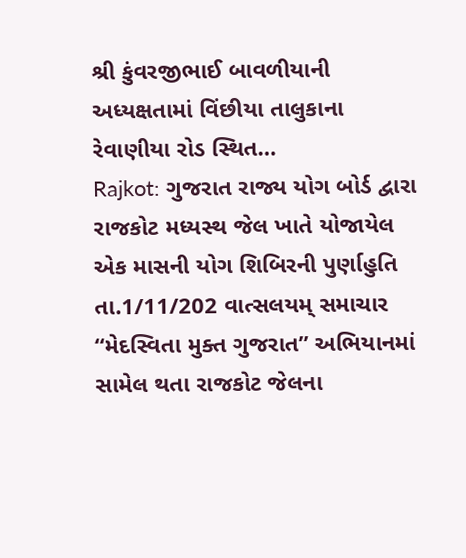શ્રી કુંવરજીભાઈ બાવળીયાની અધ્યક્ષતામાં વિંછીયા તાલુકાના રેવાણીયા રોડ સ્થિત…
Rajkot: ગુજરાત રાજ્ય યોગ બોર્ડ દ્વારા રાજકોટ મધ્યસ્થ જેલ ખાતે યોજાયેલ એક માસની યોગ શિબિરની પુર્ણાહુતિ
તા.1/11/202 વાત્સલયમ્ સમાચાર “મેદસ્વિતા મુક્ત ગુજરાત” અભિયાનમાં સામેલ થતા રાજકોટ જેલના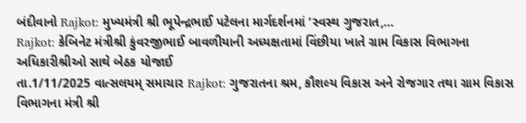બંદીવાનો Rajkot: મુખ્યમંત્રી શ્રી ભૂપેન્દ્રભાઈ પટેલના માર્ગદર્શનમાં ‘સ્વસ્થ ગુજરાત,…
Rajkot: કેબિનેટ મંત્રીશ્રી કુંવરજીભાઈ બાવળીયાની અધ્યક્ષતામાં વિંછીયા ખાતે ગ્રામ વિકાસ વિભાગના અધિકારીશ્રીઓ સાથે બેઠક યોજાઈ
તા.1/11/2025 વાત્સલયમ્ સમાચાર Rajkot: ગુજરાતના શ્રમ, કૌશલ્ય વિકાસ અને રોજગાર તથા ગ્રામ વિકાસ વિભાગના મંત્રી શ્રી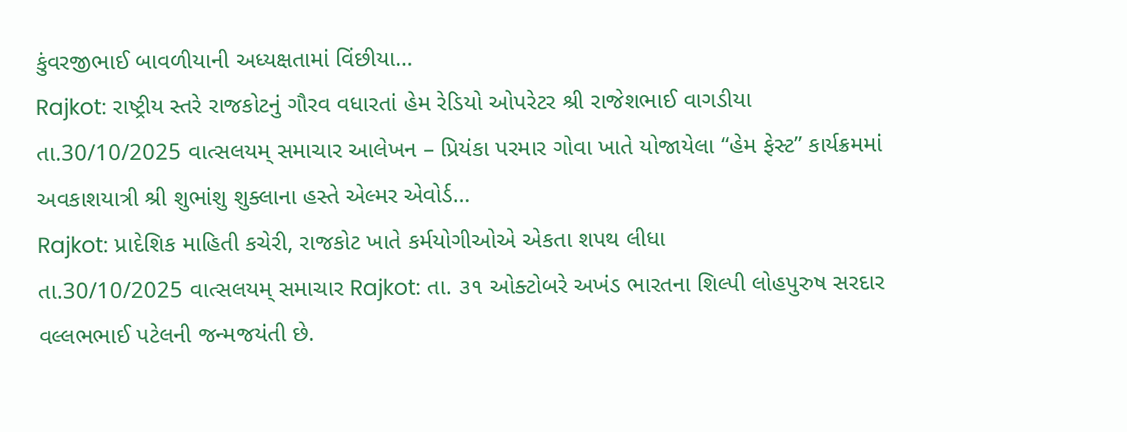કુંવરજીભાઈ બાવળીયાની અધ્યક્ષતામાં વિંછીયા…
Rajkot: રાષ્ટ્રીય સ્તરે રાજકોટનું ગૌરવ વધારતાં હેમ રેડિયો ઓપરેટર શ્રી રાજેશભાઈ વાગડીયા
તા.30/10/2025 વાત્સલયમ્ સમાચાર આલેખન – પ્રિયંકા પરમાર ગોવા ખાતે યોજાયેલા “હેમ ફેસ્ટ” કાર્યક્રમમાં અવકાશયાત્રી શ્રી શુભાંશુ શુક્લાના હસ્તે એલ્મર એવોર્ડ…
Rajkot: પ્રાદેશિક માહિતી કચેરી, રાજકોટ ખાતે કર્મયોગીઓએ એકતા શપથ લીધા
તા.30/10/2025 વાત્સલયમ્ સમાચાર Rajkot: તા. ૩૧ ઓક્ટોબરે અખંડ ભારતના શિલ્પી લોહપુરુષ સરદાર વલ્લભભાઈ પટેલની જન્મજયંતી છે.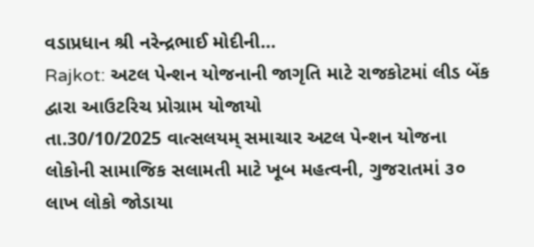વડાપ્રધાન શ્રી નરેન્દ્રભાઈ મોદીની…
Rajkot: અટલ પેન્શન યોજનાની જાગૃતિ માટે રાજકોટમાં લીડ બેંક દ્વારા આઉટરિચ પ્રોગ્રામ યોજાયો
તા.30/10/2025 વાત્સલયમ્ સમાચાર અટલ પેન્શન યોજના લોકોની સામાજિક સલામતી માટે ખૂબ મહત્વની, ગુજરાતમાં ૩૦ લાખ લોકો જોડાયા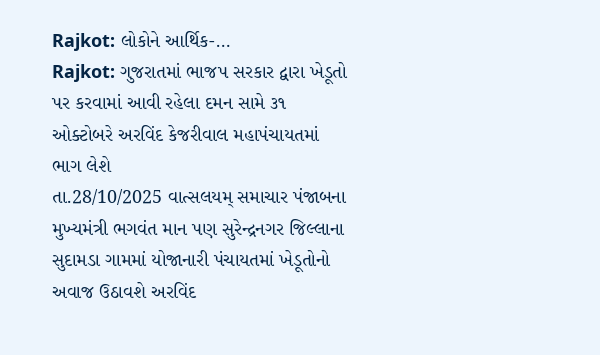Rajkot: લોકોને આર્થિક-…
Rajkot: ગુજરાતમાં ભાજપ સરકાર દ્વારા ખેડૂતો પર કરવામાં આવી રહેલા દમન સામે ૩૧ ઓક્ટોબરે અરવિંદ કેજરીવાલ મહાપંચાયતમાં ભાગ લેશે
તા.28/10/2025 વાત્સલયમ્ સમાચાર પંજાબના મુખ્યમંત્રી ભગવંત માન પણ સુરેન્દ્રનગર જિલ્લાના સુદામડા ગામમાં યોજાનારી પંચાયતમાં ખેડૂતોનો અવાજ ઉઠાવશે અરવિંદ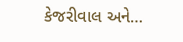કેજરીવાલ અને…